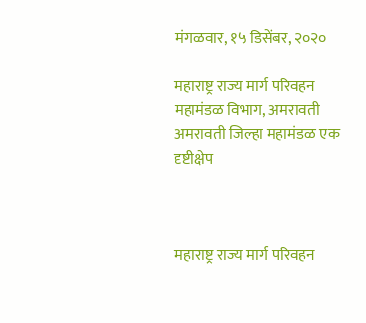मंगळवार, १५ डिसेंबर, २०२०

महाराष्ट्र राज्य मार्ग परिवहन महामंडळ विभाग, अमरावती अमरावती जिल्हा महामंडळ एक दृष्टीक्षेप



महाराष्ट्र राज्य मार्ग परिवहन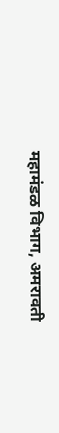महामंडळ विभाग, अमरावती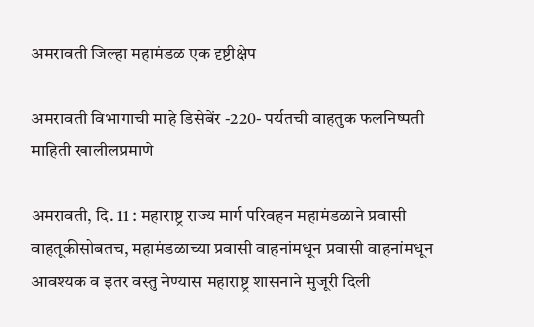अमरावती जिल्हा महामंडळ एक दृष्टीक्षेप

अमरावती विभागाची माहे डिसेबेंर -220- पर्यतची वाहतुक फलनिष्पती माहिती खालीलप्रमाणे

अमरावती, दि. 11 : महाराष्ट्र राज्य मार्ग परिवहन महामंडळाने प्रवासी वाहतूकीसोबतच, महामंडळाच्या प्रवासी वाहनांमधून प्रवासी वाहनांमधून आवश्यक व इतर वस्तु नेण्यास महाराष्ट्र शासनाने मुजूरी दिली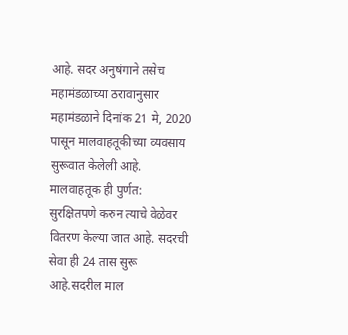आहे. सदर अनुषंगाने तसेच महामंडळाच्या ठरावानुसार महामंडळाने दिनांक 21 मे, 2020 पासून मालवाहतूकीच्या व्यवसाय सुरूवात केलेली आहे. मालवाहतूक ही पुर्णत: सुरक्षितपणे करुन त्याचे वेळेवर वितरण केल्या जात आहे. सदरची सेवा ही 24 तास सुरू आहे.सदरील माल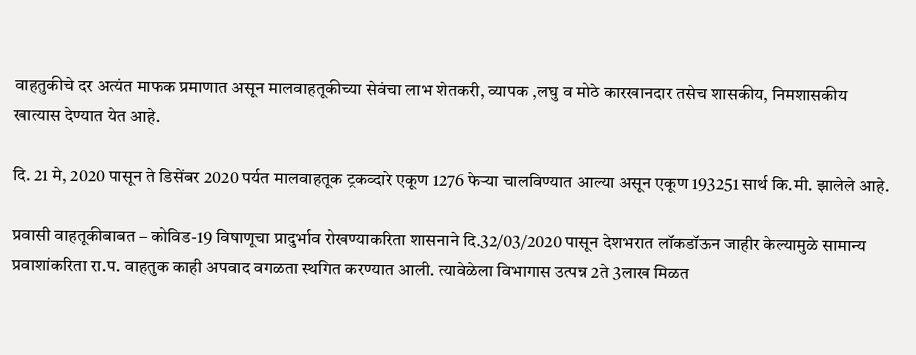वाहतुकीचे दर अत्यंत माफक प्रमाणात असून मालवाहतूकीच्या सेवंचा लाभ शेतकरी, व्यापक ,लघु व मोठे कारखानदार तसेच शासकीय, निमशासकीय खात्यास देण्यात येत आहे.

दि. 21 मे, 2020 पासून ते डिसेंबर 2020 पर्यत मालवाहतूक ट्रकव्दारे एकूण 1276 फेऱ्या चालविण्यात आल्या असून एकूण 193251 सार्थ कि.मी. झालेले आहे.

प्रवासी वाहतूकीबाबत – कोविड-19 विषाणूचा प्रादुर्भाव रोखण्याकरिता शासनाने दि.32/03/2020 पासून देशभरात लॉकडॉऊन जाहीर केल्यामुळे सामान्य प्रवाशांकरिता रा.प. वाहतुक काही अपवाद वगळता स्थगित करण्यात आली. त्यावेळेला विभागास उत्पन्न 2ते 3लाख मिळत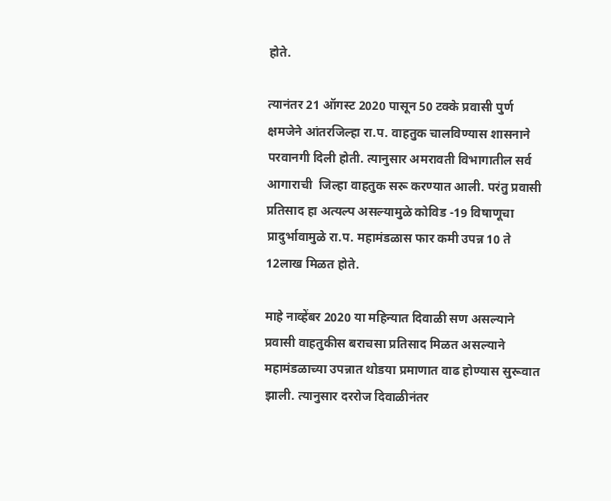होते.

त्यानंतर 21 ऑगस्ट 2020 पासून 50 टक्के प्रवासी पुर्ण क्षमजेने आंतरजिल्हा रा.प. वाहतुक चालविण्यास शासनाने परवानगी दिली होती. त्यानुसार अमरावती विभागातील सर्व आगाराची  जिल्हा वाहतुक सरू करण्यात आली. परंतु प्रवासी प्रतिसाद हा अत्यल्प असल्यामुळे कोविड -19 विषाणूचा प्रादुर्भावामुळे रा.प. महामंडळास फार कमी उपन्न 10 ते  12लाख मिळत होते.

माहे नाव्हेंबर 2020 या महिन्यात दिवाळी सण असल्याने प्रवासी वाहतुकीस बराचसा प्रतिसाद मिळत असल्याने महामंडळाच्या उपन्नात थोडया प्रमाणात वाढ होण्यास सुरूवात झाली. त्यानुसार दररोज दिवाळीनंतर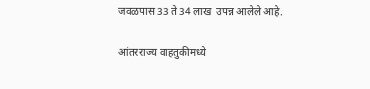जवळपास 33 ते 34 लाख  उपन्न आलेले आहे.

आंतरराज्य वाहतुकीमध्ये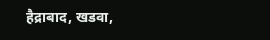हैद्राबाद, खडवा,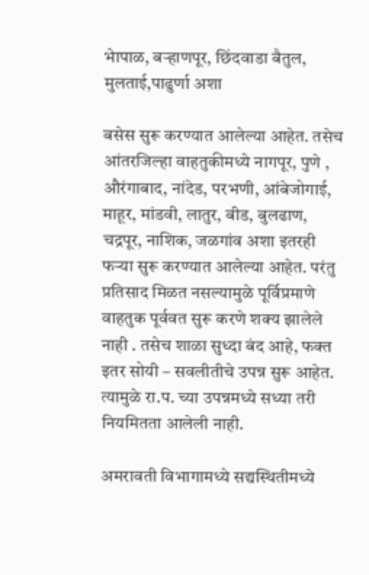भेापाळ, बऱ्हाणपूर, छिंदवाडा बैतुल, मुलताई,पाढुर्णा अशा

बसेस सुरू करण्यात आलेल्या आहेत. तसेच आंतरजिल्हा वाहतुकीमध्ये नागपूर, पुणे , औरंगाबाद, नांदेड, परभणी, आंबेजोगाई, माहूर, मांडवी, लातुर, बीड, बुलढाण, चद्रपूर, नाशिक, जळगांव अशा इतरही फऱ्या सुरू करण्यात आलेल्या आहेत. परंतु प्रतिसाद मिळत नसल्यामुळे पूर्विप्रमाणे वाहतुक पूर्ववत सुरू करणे शक्य झालेले नाही . तसेच शाळा सुध्दा बंद आहे, फक्त इतर सोयी – सवलीतीचे उपन्न सुरू आहेत. त्यामुळे रा.प. च्या उपन्नमध्ये सध्या तरी नियमितता आलेली नाही.

अमरावती विभागामध्ये सद्यस्थितीमध्ये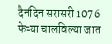दैनंदिन सरासरी 1076 फेऱ्या चालविल्या जात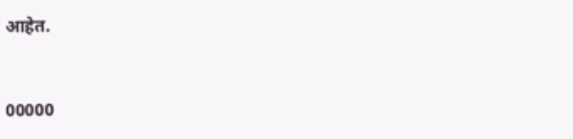आहेत.



00000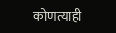कोणत्याही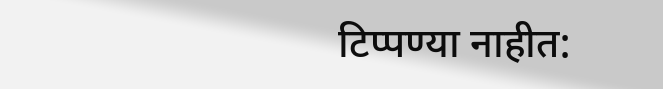टिप्पण्‍या नाहीत: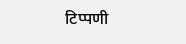टिप्पणी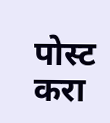पोस्ट करा